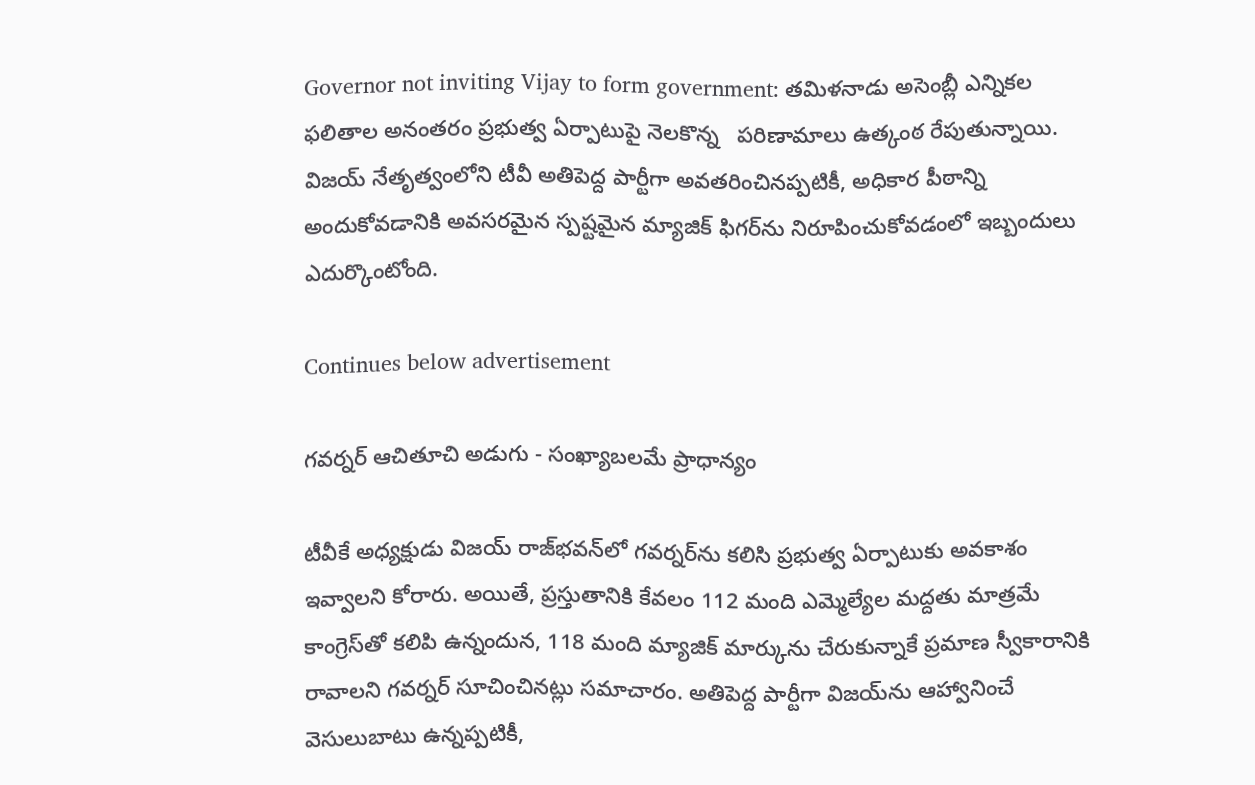Governor not inviting Vijay to form government: తమిళనాడు అసెంబ్లీ ఎన్నికల ఫలితాల అనంతరం ప్రభుత్వ ఏర్పాటుపై నెలకొన్న   పరిణామాలు ఉత్కంఠ రేపుతున్నాయి. విజయ్ నేతృత్వంలోని టీవీ అతిపెద్ద పార్టీగా అవతరించినప్పటికీ, అధికార పీఠాన్ని అందుకోవడానికి అవసరమైన స్పష్టమైన మ్యాజిక్ ఫిగర్‌ను నిరూపించుకోవడంలో ఇబ్బందులు ఎదుర్కొంటోంది.

Continues below advertisement

గవర్నర్ ఆచితూచి అడుగు - సంఖ్యాబలమే ప్రాధాన్యం

టీవీకే అధ్యక్షుడు విజయ్ రాజ్‌భవన్‌లో గవర్నర్‌ను కలిసి ప్రభుత్వ ఏర్పాటుకు అవకాశం ఇవ్వాలని కోరారు. అయితే, ప్రస్తుతానికి కేవలం 112 మంది ఎమ్మెల్యేల మద్దతు మాత్రమే కాంగ్రెస్‌తో కలిపి ఉన్నందున, 118 మంది మ్యాజిక్ మార్కును చేరుకున్నాకే ప్రమాణ స్వీకారానికి రావాలని గవర్నర్ సూచించినట్లు సమాచారం. అతిపెద్ద పార్టీగా విజయ్‌ను ఆహ్వానించే వెసులుబాటు ఉన్నప్పటికీ,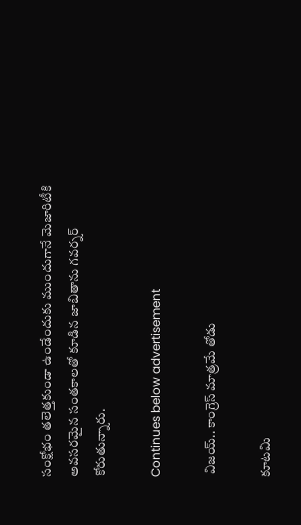సంక్షోభం తలెత్తకుండా ఉండేందుకు ముందుగానే మెజారిటీకి అవసరమైన సంతకాలతో కూడిన జాబితాను గవర్నర్ కోరుతున్నారు.

Continues below advertisement

 విజయ్.. కాంగ్రెస్ మాత్రమే తోడు

కూటమి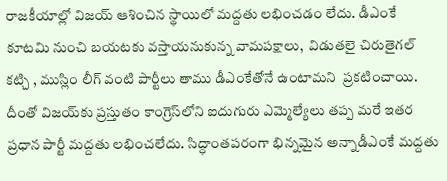రాజకీయాల్లో విజయ్ ఆశించిన స్థాయిలో మద్దతు లభించడం లేదు. డీఎంకే కూటమి నుంచి బయటకు వస్తాయనుకున్న వామపక్షాలు,  విడుతలై చిరుతైగల్ కట్చి , ముస్లిం లీగ్ వంటి పార్టీలు తాము డీఎంకేతోనే ఉంటామని  ప్రకటించాయి. దీంతో విజయ్‌కు ప్రస్తుతం కాంగ్రెస్‌లోని ఐదుగురు ఎమ్మెల్యేలు తప్ప మరే ఇతర ప్రధాన పార్టీ మద్దతు లభించలేదు. సిద్ధాంతపరంగా భిన్నమైన అన్నాడీఎంకే మద్దతు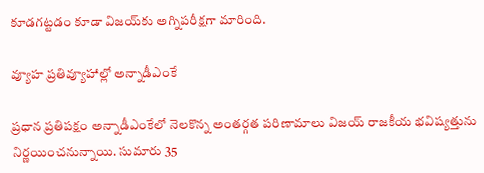కూడగట్టడం కూడా విజయ్‌కు అగ్నిపరీక్షగా మారింది.

వ్యూహ ప్రతివ్యూహాల్లో అన్నాడీఎంకే

ప్రధాన ప్రతిపక్షం అన్నాడీఎంకేలో నెలకొన్న అంతర్గత పరిణామాలు విజయ్ రాజకీయ భవిష్యత్తును నిర్ణయించనున్నాయి. సుమారు 35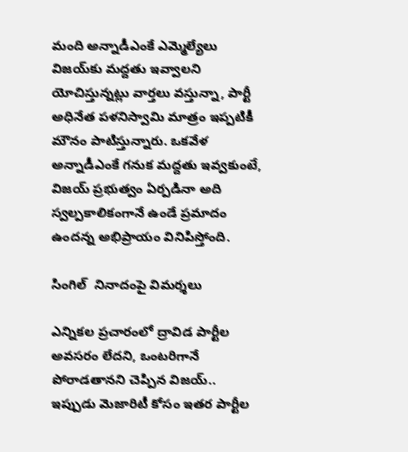మంది అన్నాడీఎంకే ఎమ్మెల్యేలు విజయ్‌కు మద్దతు ఇవ్వాలని యోచిస్తున్నట్లు వార్తలు వస్తున్నా, పార్టీ అధినేత పళనిస్వామి మాత్రం ఇప్పటికీ మౌనం పాటిస్తున్నారు. ఒకవేళ అన్నాడీఎంకే గనుక మద్దతు ఇవ్వకుంటే, విజయ్ ప్రభుత్వం ఏర్పడినా అది స్వల్పకాలికంగానే ఉండే ప్రమాదం ఉందన్న అభిప్రాయం వినిపిస్తోంది.

సింగిల్  నినాదంపై విమర్శలు

ఎన్నికల ప్రచారంలో ద్రావిడ పార్టీల అవసరం లేదని, ఒంటరిగానే పోరాడతానని చెప్పిన విజయ్.. ఇప్పుడు మెజారిటీ కోసం ఇతర పార్టీల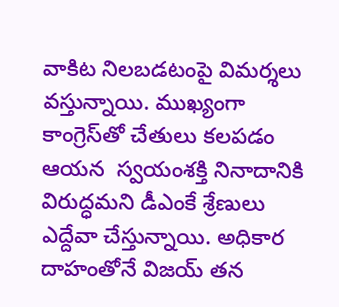వాకిట నిలబడటంపై విమర్శలు వస్తున్నాయి. ముఖ్యంగా కాంగ్రెస్‌తో చేతులు కలపడం ఆయన  స్వయంశక్తి నినాదానికి విరుద్ధమని డీఎంకే శ్రేణులు ఎద్దేవా చేస్తున్నాయి. అధికార దాహంతోనే విజయ్ తన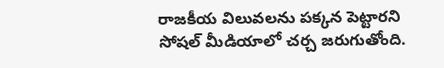రాజకీయ విలువలను పక్కన పెట్టారని సోషల్ మీడియాలో చర్చ జరుగుతోంది.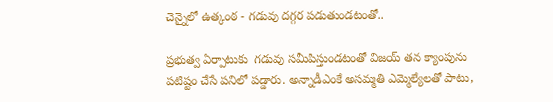చెన్నైలో ఉత్కంఠ - గడువు దగ్గర పడుతుండటంతో..

ప్రభుత్వ ఏర్పాటుకు  గడువు సమీపిస్తుండటంతో విజయ్ తన క్యాంపును పటిష్టం చేసే పనిలో పడ్డారు. అన్నాడీఎంకే అసమ్మతి ఎమ్మెల్యేలతో పాటు,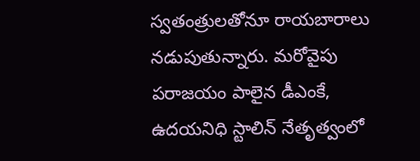స్వతంత్రులతోనూ రాయబారాలు నడుపుతున్నారు. మరోవైపు పరాజయం పాలైన డీఎంకే, ఉదయనిధి స్టాలిన్ నేతృత్వంలో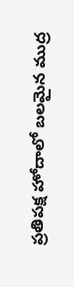ప్రతిపక్ష హోదాలో బలమైన ముద్ర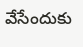వేసేందుకు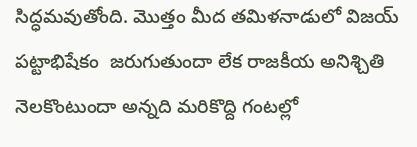సిద్ధమవుతోంది. మొత్తం మీద తమిళనాడులో విజయ్ పట్టాభిషేకం  జరుగుతుందా లేక రాజకీయ అనిశ్చితి నెలకొంటుందా అన్నది మరికొద్ది గంటల్లో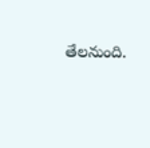తేలనుంది.